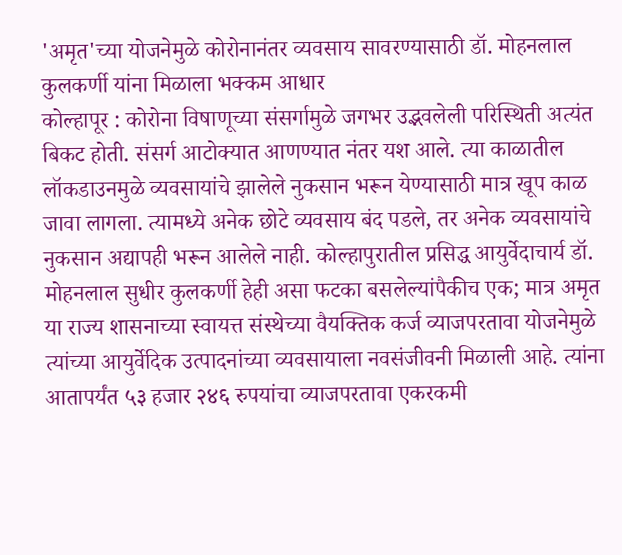'अमृत'च्या योजनेमुळे कोरोनानंतर व्यवसाय सावरण्यासाठी डॉ. मोहनलाल कुलकर्णी यांना मिळाला भक्कम आधार
कोल्हापूर : कोरोना विषाणूच्या संसर्गामुळे जगभर उद्भवलेली परिस्थिती अत्यंत बिकट होती. संसर्ग आटोक्यात आणण्यात नंतर यश आले. त्या काळातील लॉकडाउनमुळे व्यवसायांचे झालेले नुकसान भरून येण्यासाठी मात्र खूप काळ जावा लागला. त्यामध्ये अनेक छोटे व्यवसाय बंद पडले, तर अनेक व्यवसायांचे नुकसान अद्यापही भरून आलेले नाही. कोल्हापुरातील प्रसिद्ध आयुर्वेदाचार्य डॉ. मोहनलाल सुधीर कुलकर्णी हेही असा फटका बसलेल्यांपैकीच एक; मात्र अमृत या राज्य शासनाच्या स्वायत्त संस्थेच्या वैयक्तिक कर्ज व्याजपरतावा योजनेमुळे त्यांच्या आयुर्वेदिक उत्पादनांच्या व्यवसायाला नवसंजीवनी मिळाली आहे. त्यांना आतापर्यंत ५३ हजार २४६ रुपयांचा व्याजपरतावा एकरकमी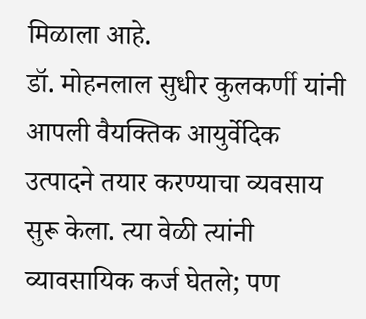मिळाला आहे.
डॉ. मोहनलाल सुधीर कुलकर्णी यांनी आपली वैयक्तिक आयुर्वेदिक उत्पादने तयार करण्याचा व्यवसाय सुरू केला. त्या वेळी त्यांनी व्यावसायिक कर्ज घेतले; पण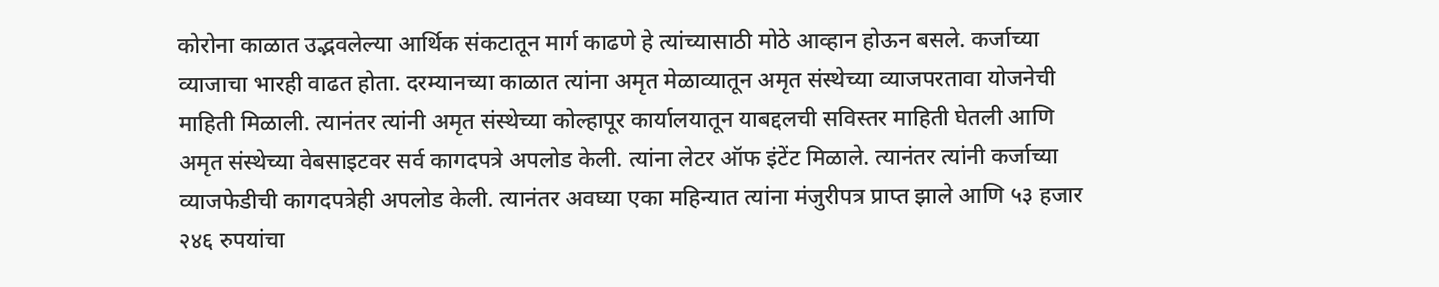कोरोना काळात उद्भवलेल्या आर्थिक संकटातून मार्ग काढणे हे त्यांच्यासाठी मोठे आव्हान होऊन बसले. कर्जाच्या व्याजाचा भारही वाढत होता. दरम्यानच्या काळात त्यांना अमृत मेळाव्यातून अमृत संस्थेच्या व्याजपरतावा योजनेची माहिती मिळाली. त्यानंतर त्यांनी अमृत संस्थेच्या कोल्हापूर कार्यालयातून याबद्दलची सविस्तर माहिती घेतली आणि अमृत संस्थेच्या वेबसाइटवर सर्व कागदपत्रे अपलोड केली. त्यांना लेटर ऑफ इंटेंट मिळाले. त्यानंतर त्यांनी कर्जाच्या व्याजफेडीची कागदपत्रेही अपलोड केली. त्यानंतर अवघ्या एका महिन्यात त्यांना मंजुरीपत्र प्राप्त झाले आणि ५३ हजार २४६ रुपयांचा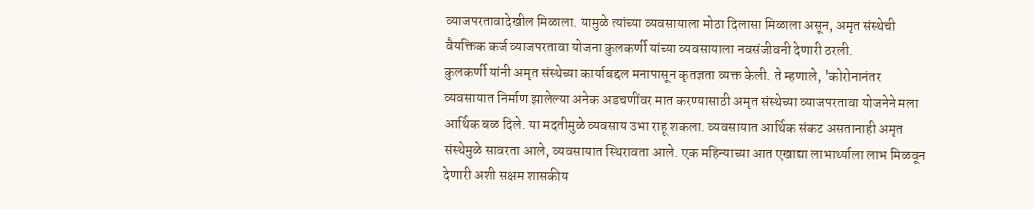व्याजपरतावादेखील मिळाला. यामुळे त्यांच्या व्यवसायाला मोठा दिलासा मिळाला असून, अमृत संस्थेची वैयक्तिक कर्ज व्याजपरतावा योजना कुलकर्णी यांच्या व्यवसायाला नवसंजीवनी देणारी ठरली.
कुलकर्णी यांनी अमृत संस्थेच्या कार्याबद्दल मनापासून कृतज्ञता व्यक्त केली. ते म्हणाले, 'कोरोनानंतर व्यवसायात निर्माण झालेल्या अनेक अडचणींवर मात करण्यासाठी अमृत संस्थेच्या व्याजपरतावा योजनेने मला आर्थिक बळ दिले. या मदतीमुळे व्यवसाय उभा राहू शकला. व्यवसायात आर्थिक संकट असतानाही अमृत संस्थेमुळे सावरता आले, व्यवसायात स्थिरावता आले. एक महिन्याच्या आत एखाद्या लाभार्थ्याला लाभ मिळवून देणारी अशी सक्षम शासकीय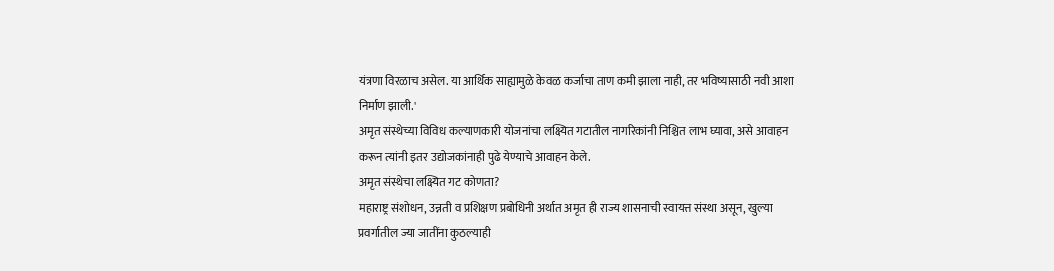यंत्रणा विरळाच असेल. या आर्थिक साह्यामुळे केवळ कर्जाचा ताण कमी झाला नाही, तर भविष्यासाठी नवी आशा निर्माण झाली.'
अमृत संस्थेच्या विविध कल्याणकारी योजनांचा लक्ष्यित गटातील नागरिकांनी निश्चित लाभ घ्यावा, असे आवाहन करून त्यांनी इतर उद्योजकांनाही पुढे येण्याचे आवाहन केले.
अमृत संस्थेचा लक्ष्यित गट कोणता?
महाराष्ट्र संशोधन, उन्नती व प्रशिक्षण प्रबोधिनी अर्थात अमृत ही राज्य शासनाची स्वायत्त संस्था असून, खुल्या प्रवर्गातील ज्या जातींना कुठल्याही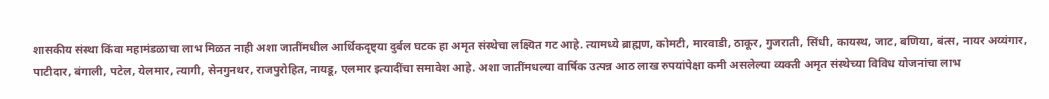शासकीय संस्था किंवा महामंडळाचा लाभ मिळत नाही अशा जातींमधील आर्थिकदृष्ट्या दुर्बल घटक हा अमृत संस्थेचा लक्ष्यित गट आहे. त्यामध्ये ब्राह्मण, कोमटी, मारवाडी, ठाकूर, गुजराती, सिंधी, कायस्थ, जाट, बणिया, बंत्स, नायर अय्यंगार, पाटीदार, बंगाली, पटेल, येलमार, त्यागी, सेनगुनथर, राजपुरोहित, नायडू, एलमार इत्यादींचा समावेश आहे. अशा जातींमधल्या वार्षिक उत्पन्न आठ लाख रुपयांपेक्षा कमी असलेल्या व्यक्ती अमृत संस्थेच्या विविध योजनांचा लाभ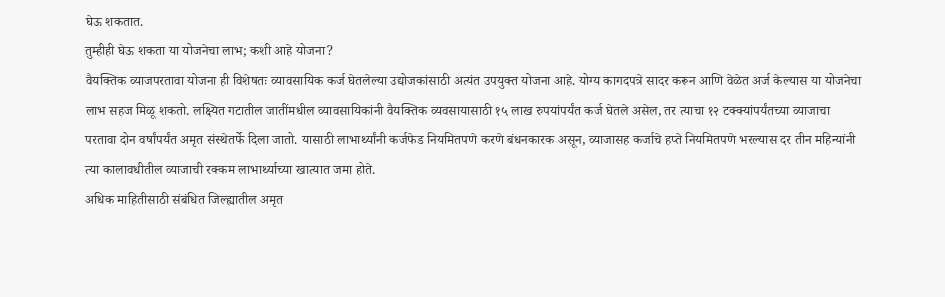घेऊ शकतात.
तुम्हीही घेऊ शकता या योजनेचा लाभ; कशी आहे योजना?
वैयक्तिक व्याजपरतावा योजना ही विशेषतः व्यावसायिक कर्ज घेतलेल्या उद्योजकांसाठी अत्यंत उपयुक्त योजना आहे. योग्य कागदपत्रे सादर करून आणि वेळेत अर्ज केल्यास या योजनेचा लाभ सहज मिळू शकतो. लक्ष्यित गटातील जातींमधील व्यावसायिकांनी वैयक्तिक व्यवसायासाठी १५ लाख रुपयांपर्यंत कर्ज घेतले असेल, तर त्याचा १२ टक्क्यांपर्यंतच्या व्याजाचा परतावा दोन वर्षांपर्यंत अमृत संस्थेतर्फे दिला जातो. यासाठी लाभार्थ्यांनी कर्जफेड नियमितपणे करणे बंधनकारक असून, व्याजासह कर्जाचे हप्ते नियमितपणे भरल्यास दर तीन महिन्यांनी त्या कालावधीतील व्याजाची रक्कम लाभार्थ्याच्या खात्यात जमा होते.
अधिक माहितीसाठी संबंधित जिल्ह्यातील अमृत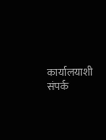कार्यालयाशी संपर्क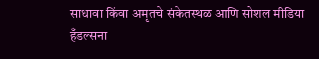साधावा किंवा अमृतचे संकेतस्थळ आणि सोशल मीडिया हँडल्सना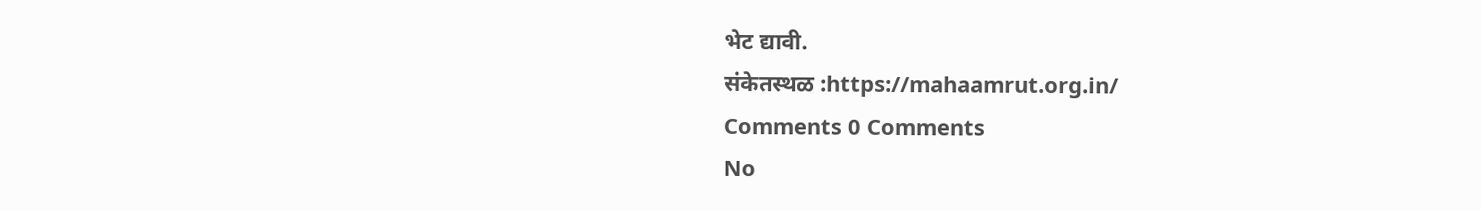भेट द्यावी.
संकेतस्थळ :https://mahaamrut.org.in/
Comments 0 Comments
No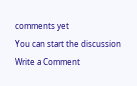comments yet
You can start the discussion
Write a Comment